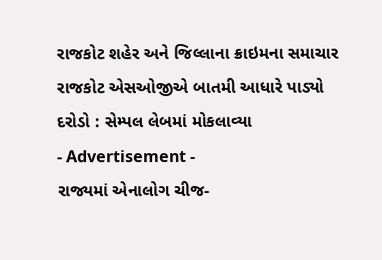રાજકોટ શહેર અને જિલ્લાના ક્રાઇમના સમાચાર
રાજકોટ એસઓજીએ બાતમી આધારે પાડ્યો દરોડો : સેમ્પલ લેબમાં મોકલાવ્યા
- Advertisement -
રાજ્યમાં એનાલોગ ચીજ-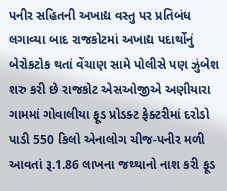પનીર સહિતની અખાદ્ય વસ્તુ પર પ્રતિબંધ લગાવ્યા બાદ રાજકોટમાં અખાદ્ય પદાર્થોનું બેરોકટોક થતાં વેંચાણ સામે પોલીસે પણ ઝુંબેશ શરુ કરી છે રાજકોટ એસઓજીએ અણીયારા ગામમાં ગોવાલીયા ફૂડ પ્રોડક્ટ ફેક્ટરીમાં દરોડો પાડી 550 કિલો એનાલોગ ચીજ-પનીર મળી આવતાં રૂ.1.86 લાખના જથ્થાનો નાશ કરી ફૂડ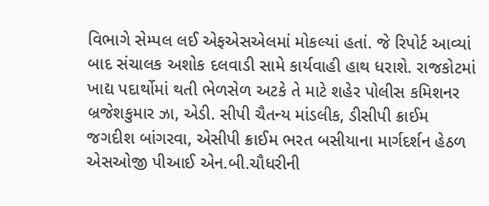વિભાગે સેમ્પલ લઈ એફએસએલમાં મોકલ્યાં હતાં. જે રિપોર્ટ આવ્યાં બાદ સંચાલક અશોક દલવાડી સામે કાર્યવાહી હાથ ધરાશે. રાજકોટમાં ખાદ્ય પદાર્થોમાં થતી ભેળસેળ અટકે તે માટે શહેર પોલીસ કમિશનર બ્રજેશકુમાર ઝા, એડી. સીપી ચૈતન્ય માંડલીક, ડીસીપી ક્રાઈમ જગદીશ બાંગરવા, એસીપી ક્રાઈમ ભરત બસીયાના માર્ગદર્શન હેઠળ એસઓજી પીઆઈ એન.બી.ચૌધરીની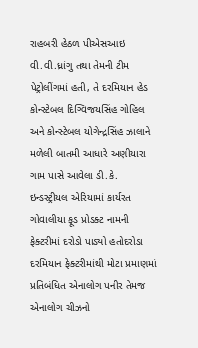રાહબરી હેઠળ પીએસઆઇ વી.વી.ધ્રાંગુ તથા તેમની ટીમ પેટ્રોલીંગમાં હતી, તે દરમિયાન હેડ કોન્સ્ટેબલ દિગ્વિજયસિંહ ગોહિલ અને કોન્સ્ટેબલ યોગેન્દ્રસિંહ ઝાલાને મળેલી બાતમી આધારે અણીયારા ગામ પાસે આવેલા ડી.કે. ઇન્ડસ્ટ્રીયલ એરિયામાં કાર્યરત ગોવાલીયા ફૂડ પ્રોડક્ટ નામની ફેક્ટરીમાં દરોડો પાડ્યો હતોદરોડા દરમિયાન ફેક્ટરીમાંથી મોટા પ્રમાણમાં પ્રતિબંધિત એનાલોગ પનીર તેમજ એનાલોગ ચીઝનો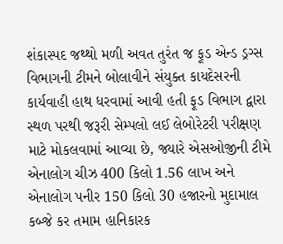શંકાસ્પદ જથ્થો મળી અવત તુરંત જ ફૂડ એન્ડ ડ્રગ્સ વિભાગની ટીમને બોલાવીને સંયુક્ત કાયદેસરની કાર્યવાહી હાથ ધરવામાં આવી હતી ફૂડ વિભાગ દ્વારા સ્થળ પરથી જરૂરી સેમ્પલો લઈ લેબોરેટરી પરીક્ષણ માટે મોકલવામાં આવ્યા છે, જ્યારે એસઓજીની ટીમે એનાલોગ ચીઝ 400 કિલો 1.56 લાખ અને એનાલોગ પનીર 150 કિલો 30 હજારનો મુદામાલ કબ્જે કર તમામ હાનિકારક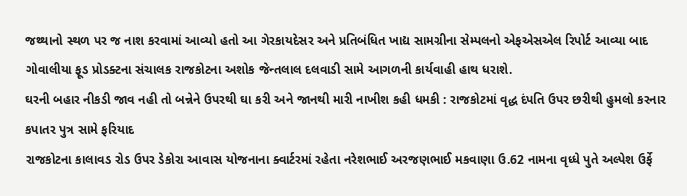જથ્થાનો સ્થળ પર જ નાશ કરવામાં આવ્યો હતો આ ગેરકાયદેસર અને પ્રતિબંધિત ખાદ્ય સામગ્રીના સેમ્પલનો એફએસએલ રિપોર્ટ આવ્યા બાદ ગોવાલીયા ફૂડ પ્રોડક્ટના સંચાલક રાજકોટના અશોક જેન્તલાલ દલવાડી સામે આગળની કાર્યવાહી હાથ ધરાશે.
ઘરની બહાર નીકડી જાવ નહી તો બન્નેને ઉપરથી ઘા કરી અને જાનથી મારી નાખીશ કહી ધમકી : રાજકોટમાં વૃદ્ધ દંપતિ ઉપર છરીથી હુમલો કરનાર કપાતર પુત્ર સામે ફરિયાદ
રાજકોટના કાલાવડ રોડ ઉપર ડેકોરા આવાસ યોજનાના ક્વાર્ટરમાં રહેતા નરેશભાઈ અરજણભાઈ મકવાણા ઉ.62 નામના વૃધ્ધે પુતે અલ્પેશ ઉર્ફે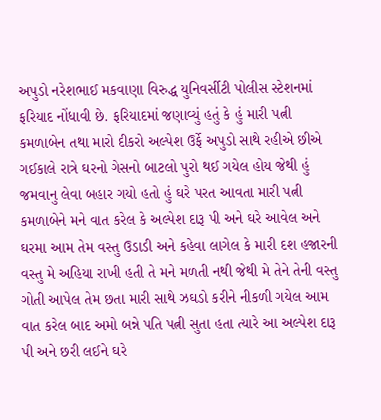અપુડો નરેશભાઈ મકવાણા વિરુદ્ધ યુનિવર્સીટી પોલીસ સ્ટેશનમાં ફરિયાદ નોંધાવી છે. ફરિયાદમાં જણાવ્યું હતું કે હું મારી પત્ની કમળાબેન તથા મારો દીકરો અલ્પેશ ઉર્ફે અપુડો સાથે રહીએ છીએ ગઈકાલે રાત્રે ઘરનો ગેસનો બાટલો પુરો થઈ ગયેલ હોય જેથી હું જમવાનુ લેવા બહાર ગયો હતો હું ઘરે પરત આવતા મારી પત્ની કમળાબેને મને વાત કરેલ કે અલ્પેશ દારૂ પી અને ઘરે આવેલ અને ઘરમા આમ તેમ વસ્તુ ઉડાડી અને કહેવા લાગેલ કે મારી દશ હજારની વસ્તુ મે અહિયા રાખી હતી તે મને મળતી નથી જેથી મે તેને તેની વસ્તુ ગોતી આપેલ તેમ છતા મારી સાથે ઝઘડો કરીને નીકળી ગયેલ આમ વાત કરેલ બાદ અમો બન્ને પતિ પત્ની સુતા હતા ત્યારે આ અલ્પેશ દારૂ પી અને છરી લઈને ઘરે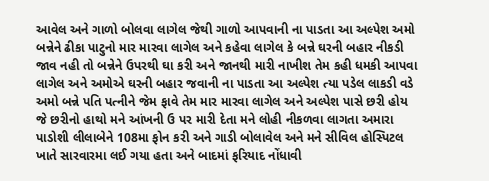આવેલ અને ગાળો બોલવા લાગેલ જેથી ગાળો આપવાની ના પાડતા આ અલ્પેશ અમો બન્નેને ઢીકા પાટુનો માર મારવા લાગેલ અને કહેવા લાગેલ કે બન્ને ઘરની બહાર નીકડી જાવ નહી તો બન્નેને ઉપરથી ઘા કરી અને જાનથી મારી નાખીશ તેમ કહી ધમકી આપવા લાગેલ અને અમોએ ઘરની બહાર જવાની ના પાડતા આ અલ્પેશ ત્યા પડેલ લાકડી વડે અમો બન્ને પતિ પત્નીને જેમ ફાવે તેમ માર મારવા લાગેલ અને અલ્પેશ પાસે છરી હોય જે છરીનો હાથો મને આંખની ઉ પર મારી દેતા મને લોહી નીકળવા લાગતા અમારા પાડોશી લીલાબેને 108મા ફોન કરી અને ગાડી બોલાવેલ અને મને સીવિલ હોસ્પિટલ ખાતે સારવારમા લઈ ગયા હતા અને બાદમાં ફરિયાદ નોંધાવી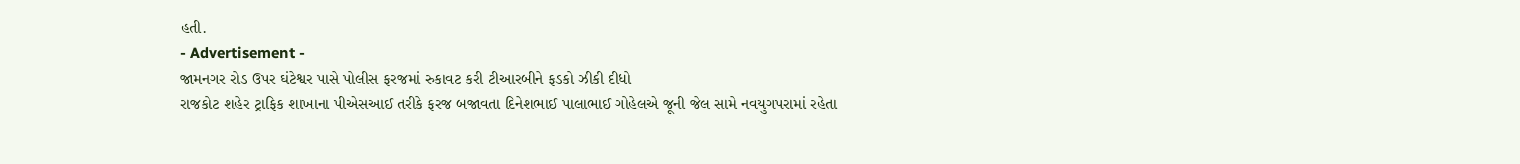હતી.
- Advertisement -
જામનગર રોડ ઉપર ઘંટેશ્વર પાસે પોલીસ ફરજમાં રુકાવટ કરી ટીઆરબીને ફડકો ઝીકી દીધો
રાજકોટ શહેર ટ્રાફિક શાખાના પીએસઆઈ તરીકે ફરજ બજાવતા દિનેશભાઈ પાલાભાઈ ગોહેલએ જૂની જેલ સામે નવયુગપરામાં રહેતા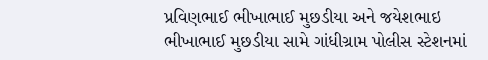પ્રવિણભાઈ ભીખાભાઈ મુછડીયા અને જયેશભાઇ ભીખાભાઈ મુછડીયા સામે ગાંધીગ્રામ પોલીસ સ્ટેશનમાં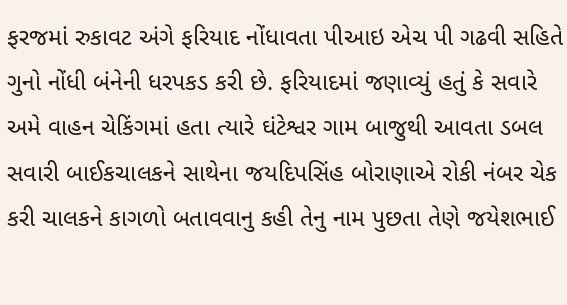ફરજમાં રુકાવટ અંગે ફરિયાદ નોંધાવતા પીઆઇ એચ પી ગઢવી સહિતે ગુનો નોંધી બંનેની ધરપકડ કરી છે. ફરિયાદમાં જણાવ્યું હતું કે સવારે અમે વાહન ચેકિંગમાં હતા ત્યારે ઘંટેશ્વર ગામ બાજુથી આવતા ડબલ સવારી બાઈકચાલકને સાથેના જયદિપસિંહ બોરાણાએ રોકી નંબર ચેક કરી ચાલકને કાગળો બતાવવાનુ કહી તેનુ નામ પુછતા તેણે જયેશભાઈ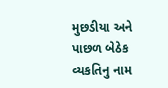મુછડીયા અને પાછળ બેઠેક વ્યકતિનુ નામ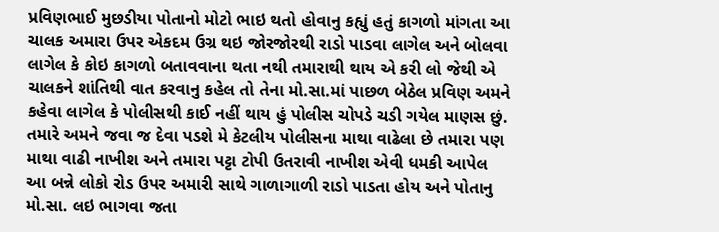પ્રવિણભાઈ મુછડીયા પોતાનો મોટો ભાઇ થતો હોવાનુ કહ્યું હતું કાગળો માંગતા આ ચાલક અમારા ઉપર એકદમ ઉગ્ર થઇ જોરજોરથી રાડો પાડવા લાગેલ અને બોલવા લાગેલ કે કોઇ કાગળો બતાવવાના થતા નથી તમારાથી થાય એ કરી લો જેથી એ ચાલકને શાંતિથી વાત કરવાનુ કહેલ તો તેના મો.સા.માં પાછળ બેઠેલ પ્રવિણ અમને કહેવા લાગેલ કે પોલીસથી કાઈ નહીં થાય હું પોલીસ ચોપડે ચડી ગયેલ માણસ છું. તમારે અમને જવા જ દેવા પડશે મે કેટલીય પોલીસના માથા વાઢેલા છે તમારા પણ માથા વાઢી નાખીશ અને તમારા પટ્ટા ટોપી ઉતરાવી નાખીશ એવી ધમકી આપેલ આ બન્ને લોકો રોડ ઉપર અમારી સાથે ગાળાગાળી રાડો પાડતા હોય અને પોતાનુ મો.સા. લઇ ભાગવા જતા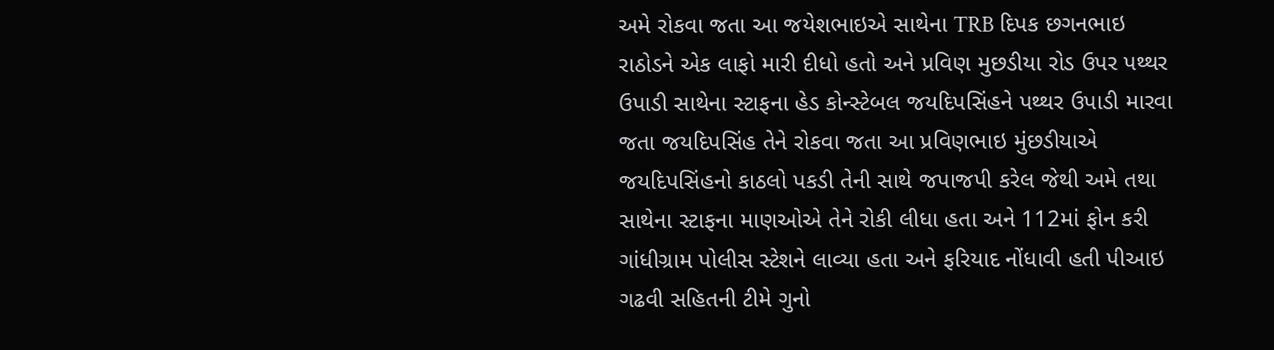અમે રોકવા જતા આ જયેશભાઇએ સાથેના TRB દિપક છગનભાઇ રાઠોડને એક લાફો મારી દીધો હતો અને પ્રવિણ મુછડીયા રોડ ઉપર પથ્થર ઉપાડી સાથેના સ્ટાફના હેડ કોન્સ્ટેબલ જયદિપસિંહને પથ્થર ઉપાડી મારવા જતા જયદિપસિંહ તેને રોકવા જતા આ પ્રવિણભાઇ મુંછડીયાએ જયદિપસિંહનો કાઠલો પકડી તેની સાથે જપાજપી કરેલ જેથી અમે તથા સાથેના સ્ટાફના માણઓએ તેને રોકી લીધા હતા અને 112માં ફોન કરી ગાંધીગ્રામ પોલીસ સ્ટેશને લાવ્યા હતા અને ફરિયાદ નોંધાવી હતી પીઆઇ ગઢવી સહિતની ટીમે ગુનો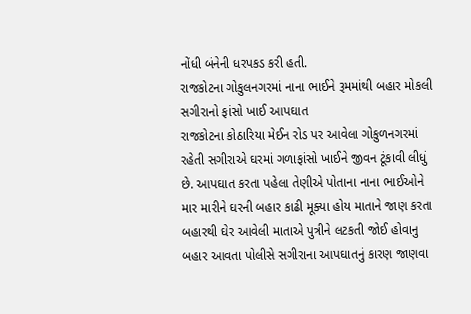નોંધી બંનેની ધરપકડ કરી હતી.
રાજકોટના ગોકુલનગરમાં નાના ભાઈને રૂમમાંથી બહાર મોકલી સગીરાનો ફાંસો ખાઈ આપઘાત
રાજકોટના કોઠારિયા મેઈન રોડ પર આવેલા ગોકુળનગરમાં રહેતી સગીરાએ ઘરમાં ગળાફાંસો ખાઈને જીવન ટૂંકાવી લીધું છે. આપઘાત કરતા પહેલા તેણીએ પોતાના નાના ભાઈઓને માર મારીને ઘરની બહાર કાઢી મૂક્યા હોય માતાને જાણ કરતા બહારથી ઘેર આવેલી માતાએ પુત્રીને લટકતી જોઈ હોવાનુ બહાર આવતા પોલીસે સગીરાના આપઘાતનું કારણ જાણવા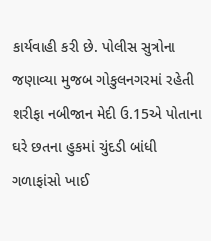કાર્યવાહી કરી છે. પોલીસ સુત્રોના જણાવ્યા મુજબ ગોકુલનગરમાં રહેતી શરીફા નબીજાન મેદી ઉ.15એ પોતાના ઘરે છતના હુકમાં ચુંદડી બાંધી ગળાફાંસો ખાઈ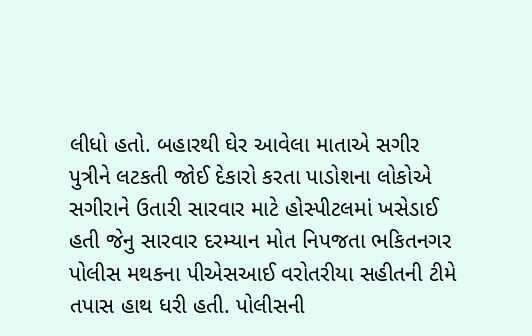લીધો હતો. બહારથી ઘેર આવેલા માતાએ સગીર પુત્રીને લટકતી જોઈ દેકારો કરતા પાડોશના લોકોએ સગીરાને ઉતારી સારવાર માટે હોસ્પીટલમાં ખસેડાઈ હતી જેનુ સારવાર દરમ્યાન મોત નિપજતા ભકિતનગર પોલીસ મથકના પીએસઆઈ વરોતરીયા સહીતની ટીમે તપાસ હાથ ધરી હતી. પોલીસની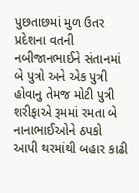પુછતાછમાં મુળ ઉતર પ્રદેશના વતની નબીજાનભાઈને સંતાનમાં બે પુત્રો અને એક પુત્રી હોવાનુ તેમજ મોટી પુત્રી શરીફાએ રૂમમાં રમતા બે નાનાભાઈઓને ઠપકો આપી થરમાંથી બહાર કાઢી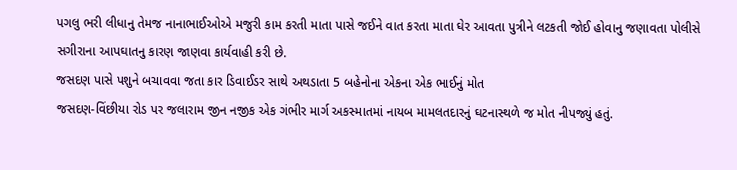પગલુ ભરી લીધાનુ તેમજ નાનાભાઈઓએ મજુરી કામ કરતી માતા પાસે જઈને વાત કરતા માતા ઘેર આવતા પુત્રીને લટકતી જોઈ હોવાનુ જણાવતા પોલીસે સગીરાના આપઘાતનુ કારણ જાણવા કાર્યવાહી કરી છે.
જસદણ પાસે પશુને બચાવવા જતા કાર ડિવાઈડર સાથે અથડાતા 5 બહેનોના એકના એક ભાઈનું મોત
જસદણ-વિંછીયા રોડ પર જલારામ જીન નજીક એક ગંભીર માર્ગ અકસ્માતમાં નાયબ મામલતદારનું ઘટનાસ્થળે જ મોત નીપજ્યું હતું.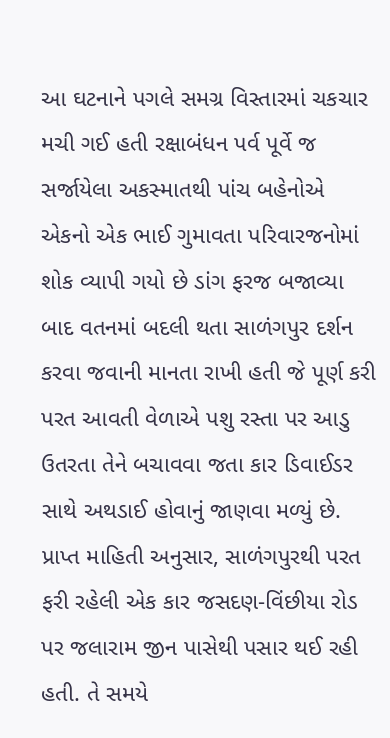આ ઘટનાને પગલે સમગ્ર વિસ્તારમાં ચકચાર મચી ગઈ હતી રક્ષાબંધન પર્વ પૂર્વે જ સર્જાયેલા અકસ્માતથી પાંચ બહેનોએ એકનો એક ભાઈ ગુમાવતા પરિવારજનોમાં શોક વ્યાપી ગયો છે ડાંગ ફરજ બજાવ્યા બાદ વતનમાં બદલી થતા સાળંગપુર દર્શન કરવા જવાની માનતા રાખી હતી જે પૂર્ણ કરી પરત આવતી વેળાએ પશુ રસ્તા પર આડુ ઉતરતા તેને બચાવવા જતા કાર ડિવાઈડર સાથે અથડાઈ હોવાનું જાણવા મળ્યું છે. પ્રાપ્ત માહિતી અનુસાર, સાળંગપુરથી પરત ફરી રહેલી એક કાર જસદણ-વિંછીયા રોડ પર જલારામ જીન પાસેથી પસાર થઈ રહી હતી. તે સમયે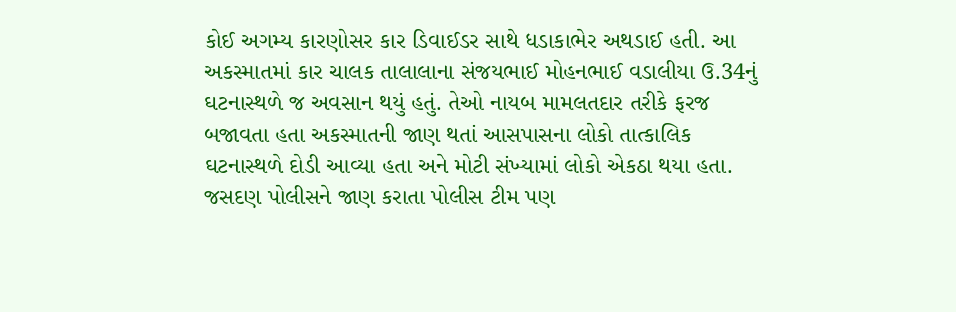કોઈ અગમ્ય કારણોસર કાર ડિવાઈડર સાથે ધડાકાભેર અથડાઈ હતી. આ અકસ્માતમાં કાર ચાલક તાલાલાના સંજયભાઈ મોહનભાઈ વડાલીયા ઉ.34નું ઘટનાસ્થળે જ અવસાન થયું હતું. તેઓ નાયબ મામલતદાર તરીકે ફરજ બજાવતા હતા અકસ્માતની જાણ થતાં આસપાસના લોકો તાત્કાલિક ઘટનાસ્થળે દોડી આવ્યા હતા અને મોટી સંખ્યામાં લોકો એકઠા થયા હતા. જસદણ પોલીસને જાણ કરાતા પોલીસ ટીમ પણ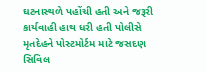ઘટનાસ્થળે પહોંચી હતી અને જરૂરી કાર્યવાહી હાથ ધરી હતી પોલીસે મૃતદેહને પોસ્ટમોર્ટમ માટે જસદણ સિવિલ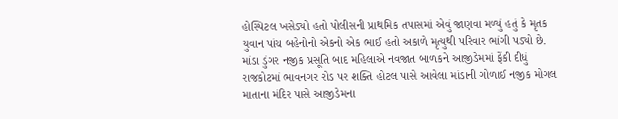હોસ્પિટલ ખસેડ્યો હતો પોલીસની પ્રાથમિક તપાસમાં એવું જાણવા મળ્યું હતું કે મૃતક યુવાન પાંચ બહેનોનો એકનો એક ભાઈ હતો અકાળે મૃત્યુથી પરિવાર ભાંગી પડ્યો છે.
માંડા ડુંગર નજીક પ્રસૂતિ બાદ મહિલાએ નવજાત બાળકને આજીડેમમાં ફેંકી દીધું
રાજકોટમાં ભાવનગર રોડ પર શક્તિ હોટલ પાસે આવેલા માંડાની ગોળાઈ નજીક મોગલ માતાના મંદિર પાસે આજીડેમના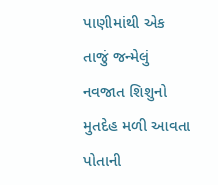પાણીમાંથી એક તાજું જન્મેલું નવજાત શિશુનો મુતદેહ મળી આવતા પોતાની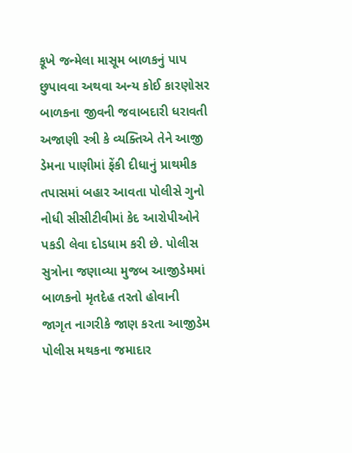કૂખે જન્મેલા માસૂમ બાળકનું પાપ છુપાવવા અથવા અન્ય કોઈ કારણોસર બાળકના જીવની જવાબદારી ધરાવતી અજાણી સ્ત્રી કે વ્યક્તિએ તેને આજી ડેમના પાણીમાં ફેંકી દીધાનું પ્રાથમીક તપાસમાં બહાર આવતા પોલીસે ગુનો નોધી સીસીટીવીમાં કેદ આરોપીઓને પકડી લેવા દોડધામ કરી છે. પોલીસ સુત્રોના જણાવ્યા મુજબ આજીડેમમાં બાળકનો મૃતદેહ તરતો હોવાની જાગૃત નાગરીકે જાણ કરતા આજીડેમ પોલીસ મથકના જમાદાર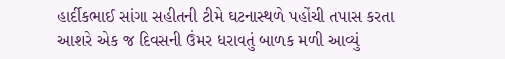હાર્દીકભાઈ સાંગા સહીતની ટીમે ઘટનાસ્થળે પહોંચી તપાસ કરતા આશરે એક જ દિવસની ઉંમર ધરાવતું બાળક મળી આવ્યું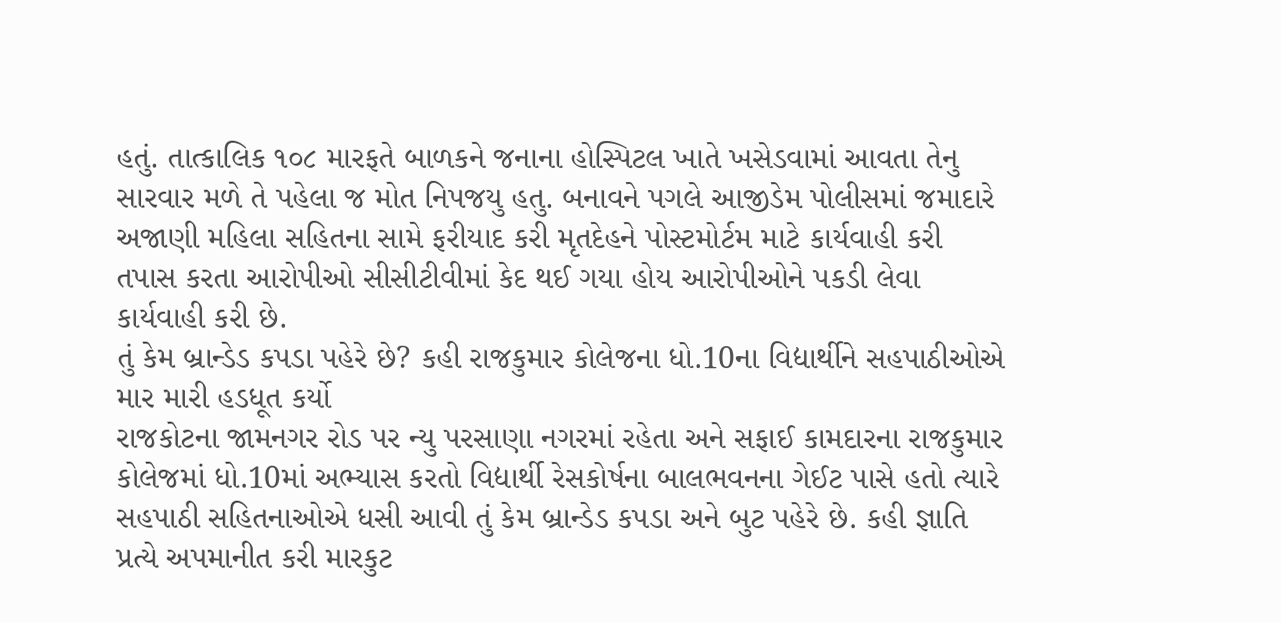હતું. તાત્કાલિક ૧૦૮ મારફતે બાળકને જનાના હોસ્પિટલ ખાતે ખસેડવામાં આવતા તેનુ સારવાર મળે તે પહેલા જ મોત નિપજયુ હતુ. બનાવને પગલે આજીડેમ પોલીસમાં જમાદારે અજાણી મહિલા સહિતના સામે ફરીયાદ કરી મૃતદેહને પોસ્ટમોર્ટમ માટે કાર્યવાહી કરી તપાસ કરતા આરોપીઓ સીસીટીવીમાં કેદ થઈ ગયા હોય આરોપીઓને પકડી લેવા કાર્યવાહી કરી છે.
તું કેમ બ્રાન્ડેડ કપડા પહેરે છે? કહી રાજકુમાર કોલેજના ધો.10ના વિદ્યાર્થીને સહપાઠીઓએ માર મારી હડધૂત કર્યો
રાજકોટના જામનગર રોડ પર ન્યુ પરસાણા નગરમાં રહેતા અને સફાઈ કામદારના રાજકુમાર કોલેજમાં ધો.10માં અભ્યાસ કરતો વિદ્યાર્થી રેસકોર્ષના બાલભવનના ગેઈટ પાસે હતો ત્યારે સહપાઠી સહિતનાઓએ ધસી આવી તું કેમ બ્રાન્ડેડ કપડા અને બુટ પહેરે છે. કહી જ્ઞાતિ પ્રત્યે અપમાનીત કરી મારકુટ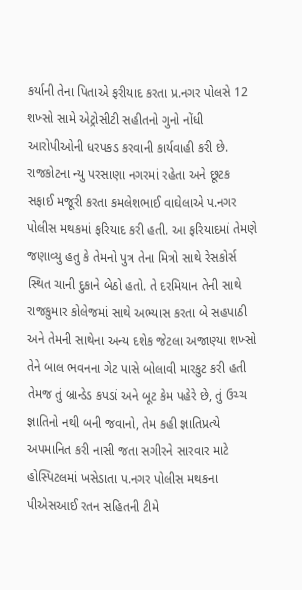કર્યાની તેના પિતાએ ફરીયાદ કરતા પ્ર.નગર પોલસે 12 શખ્સો સામે એટ્રોસીટી સહીતનો ગુનો નોંધી આરોપીઓની ધરપકડ કરવાની કાર્યવાહી કરી છે. રાજકોટના ન્યુ પરસાણા નગરમાં રહેતા અને છૂટક સફાઈ મજૂરી કરતા કમલેશભાઈ વાઘેલાએ પ.નગર પોલીસ મથકમાં ફરિયાદ કરી હતી. આ ફરિયાદમાં તેમણે જણાવ્યુ હતુ કે તેમનો પુત્ર તેના મિત્રો સાથે રેસકોર્સ સ્થિત ચાની દુકાને બેઠો હતો. તે દરમિયાન તેની સાથે રાજકુમાર કોલેજમાં સાથે અભ્યાસ કરતા બે સહપાઠી અને તેમની સાથેના અન્ય દશેક જેટલા અજાણ્યા શખ્સો તેને બાલ ભવનના ગેટ પાસે બોલાવી મારકુટ કરી હતી તેમજ તું બ્રાન્ડેડ કપડાં અને બૂટ કેમ પહેરે છે, તું ઉચ્ચ જ્ઞાતિનો નથી બની જવાનો, તેમ કહી જ્ઞાતિપ્રત્યે અપમાનિત કરી નાસી જતા સગીરને સારવાર માટે હોસ્પિટલમાં ખસેડાતા પ.નગર પોલીસ મથકના પીએસઆઈ રતન સહિતની ટીમે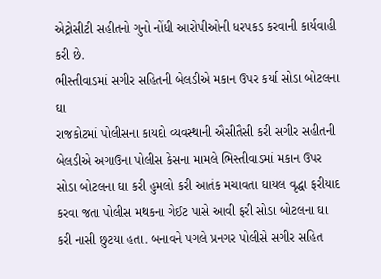એટ્રોસીટી સહીતનો ગુનો નોંધી આરોપીઓની ધરપકડ કરવાની કાર્યવાહી કરી છે.
ભીસ્તીવાડમાં સગીર સહિતની બેલડીએ મકાન ઉપર કર્યા સોડા બોટલના ઘા
રાજકોટમાં પોલીસના કાયદો વ્યવસ્થાની ઐસીતૈસી કરી સગીર સહીતની બેલડીએ અગાઉના પોલીસ કેસના મામલે ભિસ્તીવાડમાં મકાન ઉપર સોડા બોટલના ઘા કરી હુમલો કરી આતંક મચાવતા ઘાયલ વૃદ્ધા ફરીયાદ કરવા જતા પોલીસ મથકના ગેઈટ પાસે આવી ફરી સોડા બોટલના ઘા કરી નાસી છુટયા હતા. બનાવને પગલે પ્રનગર પોલીસે સગીર સહિત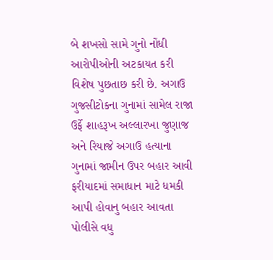બે શખસો સામે ગુનો નોંધી આરોપીઓની અટકાયત કરી વિશેષ પુછતાછ કરી છે. અગાઉ ગુજસીટોકના ગુનામાં સામેલ રાજા ઉર્ફે શાહરૂખ અલ્લારખા જુણાજ અને રિયાજે અગાઉ હત્યાના ગુનામાં જામીન ઉપર બહાર આવી ફરીયાદમાં સમાધાન માટે ધમકી આપી હોવાનુ બહાર આવતા પોલીસે વધુ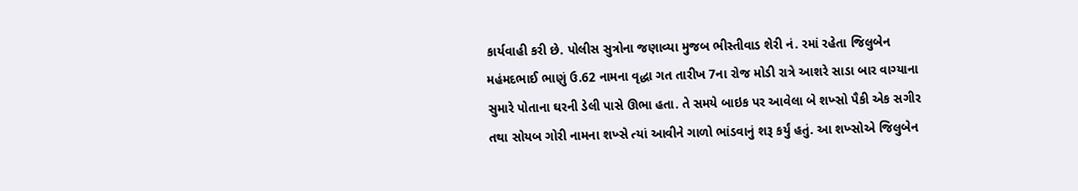કાર્યવાહી કરી છે. પોલીસ સુત્રોના જણાવ્યા મુજબ ભીસ્તીવાડ શેરી નં. રમાં રહેતા જિલુબેન મહંમદભાઈ ભાણું ઉ.62 નામના વૃદ્ધા ગત તારીખ 7ના રોજ મોડી રાત્રે આશરે સાડા બાર વાગ્યાના સુમારે પોતાના ઘરની ડેલી પાસે ઊભા હતા. તે સમયે બાઇક પર આવેલા બે શખ્સો પૈકી એક સગીર તથા સોયબ ગોરી નામના શખ્સે ત્યાં આવીને ગાળો ભાંડવાનું શરૂ કર્યું હતું. આ શખ્સોએ જિલુબેન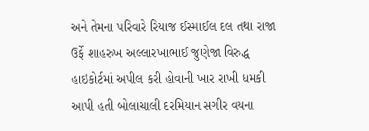અને તેમના પરિવારે રિયાજ ઈસ્માઈલ દલ તથા રાજા ઉર્ફે શાહરુખ અલ્લારખાભાઈ જુણેજા વિરુદ્ધ હાઇકોર્ટમાં અપીલ કરી હોવાની ખાર રાખી ધમકી આપી હતી બોલાચાલી દરમિયાન સગીર વયના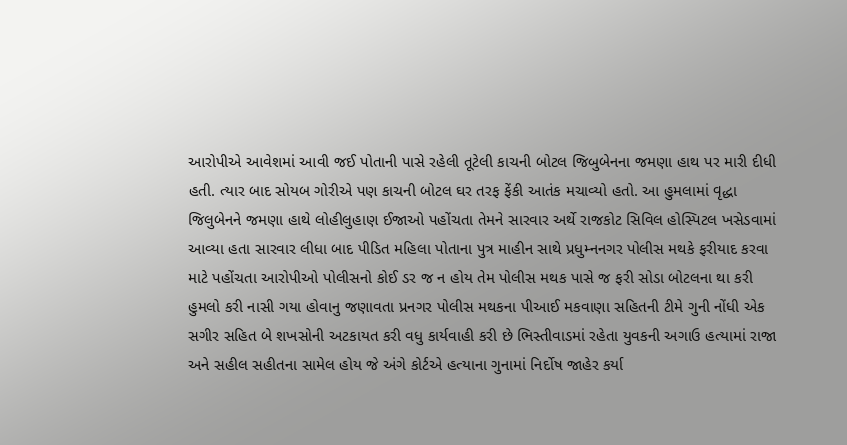આરોપીએ આવેશમાં આવી જઈ પોતાની પાસે રહેલી તૂટેલી કાચની બોટલ જિબુબેનના જમણા હાથ પર મારી દીધી હતી. ત્યાર બાદ સોયબ ગોરીએ પણ કાચની બોટલ ઘર તરફ ફેંકી આતંક મચાવ્યો હતો. આ હુમલામાં વૃદ્ધા જિલુબેનને જમણા હાથે લોહીલુહાણ ઈજાઓ પહોંચતા તેમને સારવાર અર્થે રાજકોટ સિવિલ હોસ્પિટલ ખસેડવામાં આવ્યા હતા સારવાર લીધા બાદ પીડિત મહિલા પોતાના પુત્ર માહીન સાથે પ્રધુમ્નનગર પોલીસ મથકે ફરીયાદ કરવા માટે પહોંચતા આરોપીઓ પોલીસનો કોઈ ડર જ ન હોય તેમ પોલીસ મથક પાસે જ ફરી સોડા બોટલના થા કરી હુમલો કરી નાસી ગયા હોવાનુ જણાવતા પ્રનગર પોલીસ મથકના પીઆઈ મકવાણા સહિતની ટીમે ગુની નોંધી એક સગીર સહિત બે શખસોની અટકાયત કરી વધુ કાર્યવાહી કરી છે ભિસ્તીવાડમાં રહેતા યુવકની અગાઉ હત્યામાં રાજા અને સહીલ સહીતના સામેલ હોય જે અંગે કોર્ટએ હત્યાના ગુનામાં નિર્દોષ જાહેર કર્યા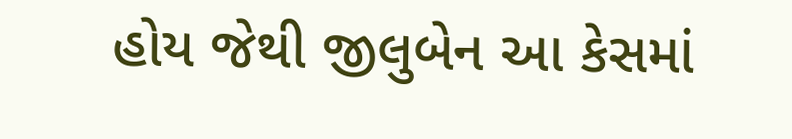હોય જેથી જીલુબેન આ કેસમાં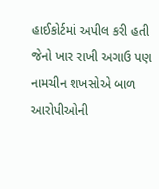હાઈકોર્ટમાં અપીલ કરી હતી જેનો ખાર રાખી અગાઉ પણ નામચીન શખસોએ બાળ આરોપીઓની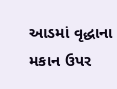આડમાં વૃદ્ધાના મકાન ઉપર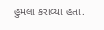હુમલા કરાવ્યા હતા.